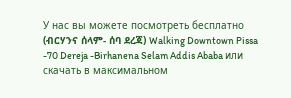У нас вы можете посмотреть бесплатно (ብርሃንና ሰላም- ሰባ ደረጃ) Walking Downtown Pissa -70 Dereja -Birhanena Selam Addis Ababa или скачать в максимальном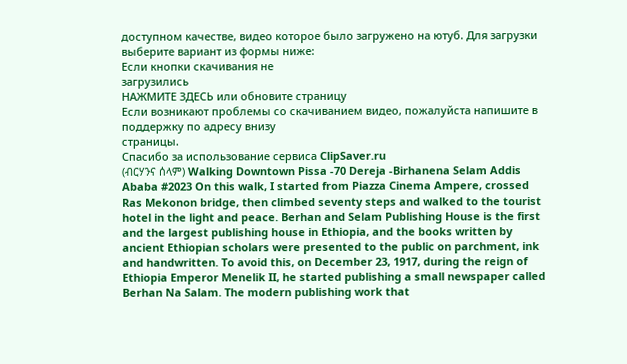доступном качестве, видео которое было загружено на ютуб. Для загрузки выберите вариант из формы ниже:
Если кнопки скачивания не
загрузились
НАЖМИТЕ ЗДЕСЬ или обновите страницу
Если возникают проблемы со скачиванием видео, пожалуйста напишите в поддержку по адресу внизу
страницы.
Спасибо за использование сервиса ClipSaver.ru
(ብርሃንና ሰላም) Walking Downtown Pissa -70 Dereja -Birhanena Selam Addis Ababa #2023 On this walk, I started from Piazza Cinema Ampere, crossed Ras Mekonon bridge, then climbed seventy steps and walked to the tourist hotel in the light and peace. Berhan and Selam Publishing House is the first and the largest publishing house in Ethiopia, and the books written by ancient Ethiopian scholars were presented to the public on parchment, ink and handwritten. To avoid this, on December 23, 1917, during the reign of Ethiopia Emperor Menelik II, he started publishing a small newspaper called Berhan Na Salam. The modern publishing work that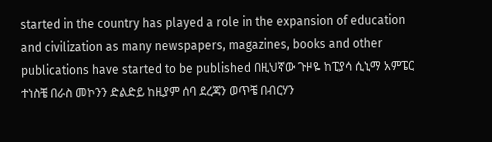started in the country has played a role in the expansion of education and civilization as many newspapers, magazines, books and other publications have started to be published በዚህኛው ጉዞዬ ከፒያሳ ሲኒማ አምፔር ተነስቼ በራስ መኮንን ድልድይ ከዚያም ሰባ ደረጃን ወጥቼ በብርሃን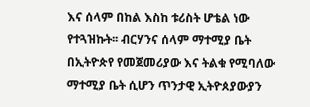እና ሰላም በከል እስከ ቱሪስት ሆቴል ነው የተጓዝኩት፡፡ ብርሃንና ሰላም ማተሚያ ቤት በኢትዮጵየ የመጀመሪያው እና ትልቁ የሚባለው ማተሚያ ቤት ሲሆን ጥንታዊ ኢትዮጰያውያን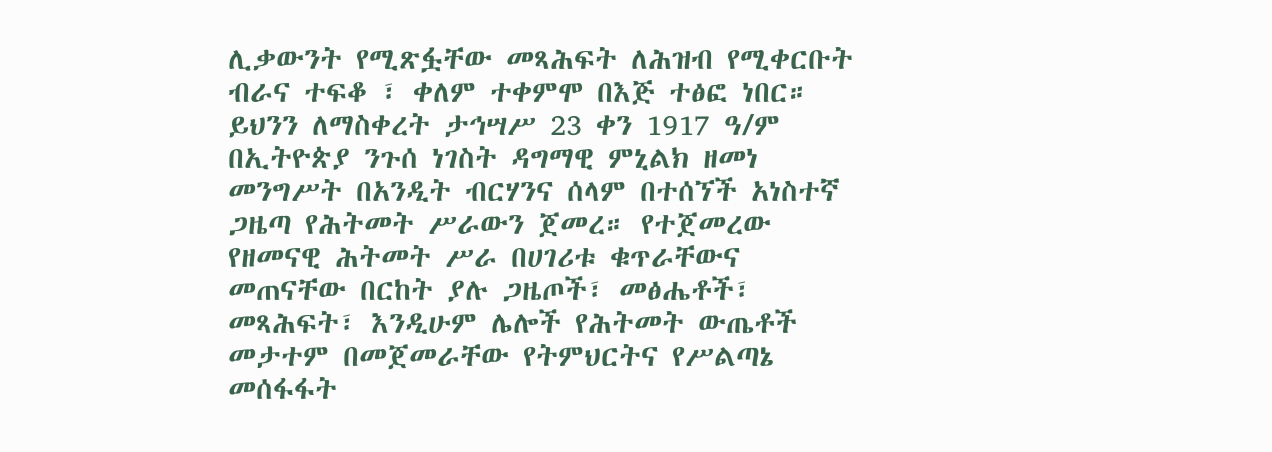ሊቃውንት የሚጽፏቸው መጻሕፍት ለሕዝብ የሚቀርቡት ብራና ተፍቆ ፣ ቀለም ተቀምሞ በእጅ ተፅፎ ነበር። ይህንን ለማስቀረት ታኅሣሥ 23 ቀን 1917 ዓ/ም በኢትዮጵያ ንጉሰ ነገስት ዳግማዊ ምኒልክ ዘመነ መንግሥት በአንዲት ብርሃንና ሰላም በተሰኘች አነስተኛ ጋዜጣ የሕትመት ሥራውን ጀመረ። የተጀመረው የዘመናዊ ሕትመት ሥራ በሀገሪቱ ቁጥራቸውና መጠናቸው በርከት ያሉ ጋዜጦች፣ መፅሔቶች፣ መጻሕፍት፣ እንዲሁም ሌሎች የሕትመት ውጤቶች መታተም በመጀመራቸው የትምህርትና የሥልጣኔ መሰፋፋት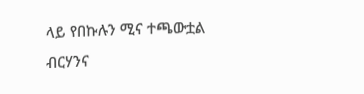ላይ የበኩሉን ሚና ተጫውቷል ብርሃንና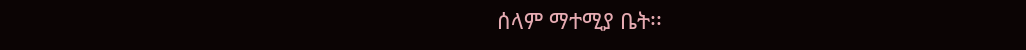ሰላም ማተሚያ ቤት፡፡